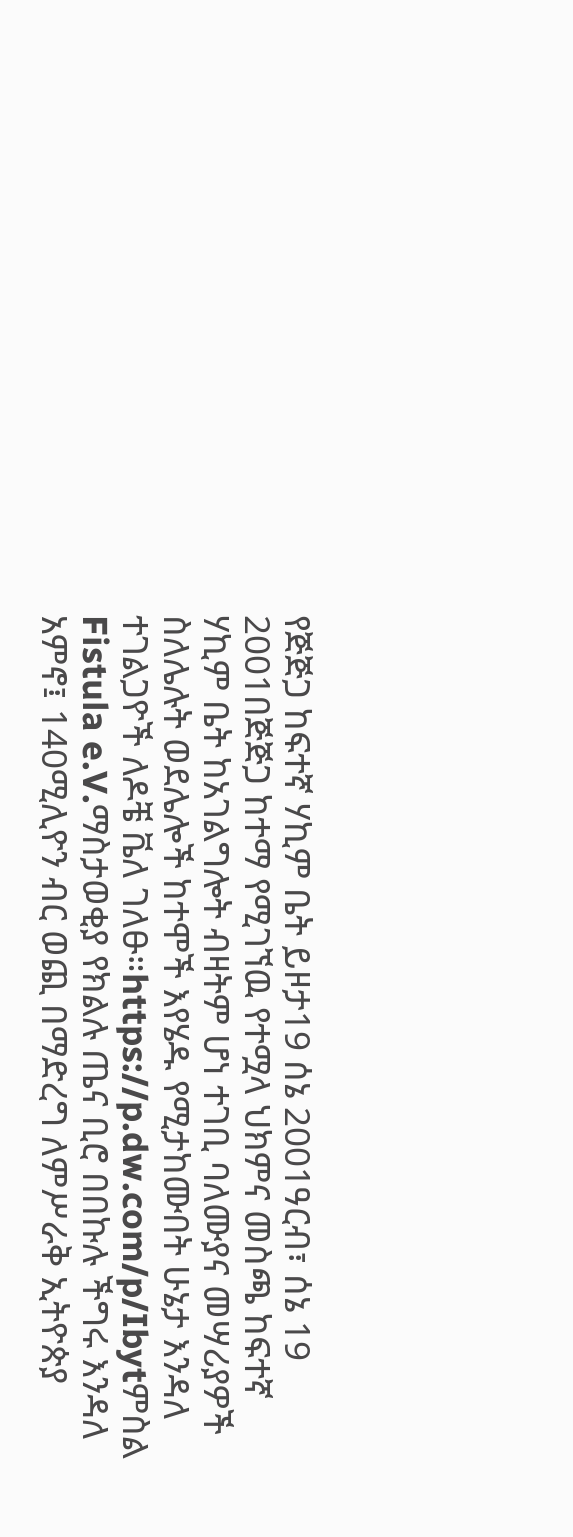የጅጅጋ ከፍተኛ ሃኪም ቤት ይዞታ19 ሰኔ 2001ዓርብ፣ ሰኔ 19 2001በጅጅጋ ከተማ የሚገኘዉ የተሟላ ህክምና መስጫ ከፍተኛ ሃኪም ቤት ከአገልግሎት ብዛትም ሆነ ተገቢ ባለሙያና መሣሪያዎች ስለሌሉት ወደሌሎች ከተሞች እየሄዱ የሚታከሙበት ሁኔታ እንዳለ ተገልጋዮች ለዶቼ ቬለ ገለፁ።https://p.dw.com/p/Ibytምስል Fistula e.V.ማስታወቂያ የክልሉ ጤና ቢሮ በበኩሉ ችግሩ እንዳለ አምኖ፤ 140ሚሊዮን ብር ወጪ በማድረግ ለምሥራቅ ኢትዮጵያ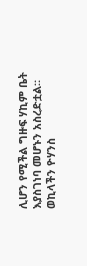ሊሆን የሚችል ግዙፍ ሃኪም ቤት እያስገነባ መሆኑን አስረድቷል። ወኪላችን ዮሃንስ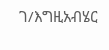ገ/እግዚአብሄር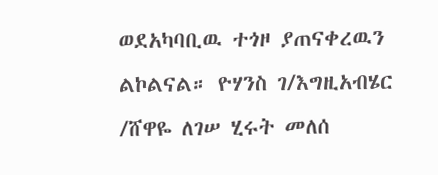ወደአካባቢዉ ተጎዞ ያጠናቀረዉን ልኮልናል። ዮሃንስ ገ/እግዚአብሄር /ሸዋዬ ለገሠ ሂሩት መለሰ